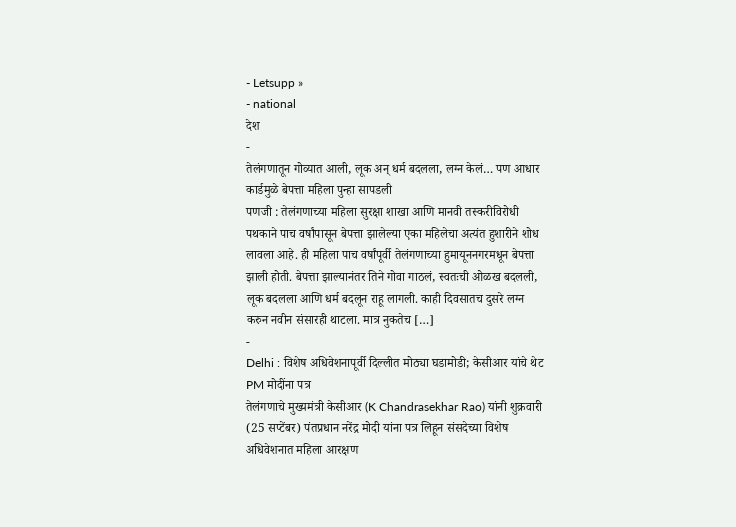- Letsupp »
- national
देश
-
तेलंगणातून गोव्यात आली, लूक अन् धर्म बदलला, लग्न केलं… पण आधार कार्डमुळे बेपत्ता महिला पुन्हा सापडली
पणजी : तेलंगणाच्या महिला सुरक्षा शाखा आणि मानवी तस्करीविरोधी पथकाने पाच वर्षांपासून बेपत्ता झालेल्या एका महिलेचा अत्यंत हुशारीने शोध लावला आहे. ही महिला पाच वर्षांपूर्वी तेलंगणाच्या हुमायूननगरमधून बेपत्ता झाली होती. बेपत्ता झाल्यानंतर तिने गोवा गाठलं, स्वतःची ओळख बदलली, लूक बदलला आणि धर्म बदलून राहू लागली. काही दिवसातच दुसरे लग्न करुन नवीन संसारही थाटला. मात्र नुकतेच […]
-
Delhi : विशेष अधिवेशनापूर्वी दिल्लीत मोठ्या घडामोडी; केसीआर यांचे थेट PM मोदींना पत्र
तेलंगणाचे मुख्यमंत्री केसीआर (K Chandrasekhar Rao) यांनी शुक्रवारी (25 सप्टेंबर) पंतप्रधान नरेंद्र मोदी यांना पत्र लिहून संसदेच्या विशेष अधिवेशनात महिला आरक्षण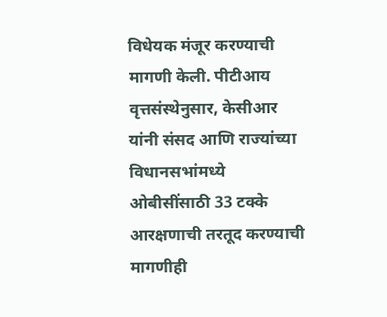विधेयक मंजूर करण्याची मागणी केली. पीटीआय वृत्तसंस्थेनुसार, केसीआर यांनी संसद आणि राज्यांच्या विधानसभांमध्ये ओबीसींसाठी 33 टक्के आरक्षणाची तरतूद करण्याची मागणीही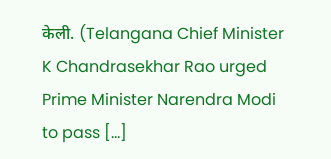केली. (Telangana Chief Minister K Chandrasekhar Rao urged Prime Minister Narendra Modi to pass […]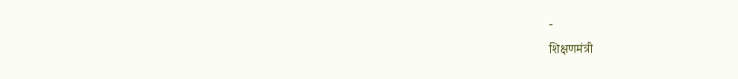-
शिक्षणमंत्री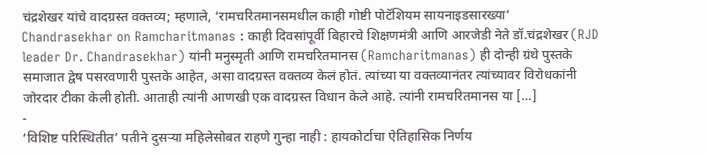चंद्रशेखर यांचे वादग्रस्त वक्तव्य; म्हणाले, ‘रामचरितमानसमधील काही गोष्टी पोटॅशियम सायनाइडसारख्या’
Chandrasekhar on Ramcharitmanas : काही दिवसांपूर्वी बिहारचे शिक्षणमंत्री आणि आरजेडी नेते डॉ.चंद्रशेखर (RJD leader Dr. Chandrasekhar) यांनी मनुस्मृती आणि रामचरितमानस (Ramcharitmanas) ही दोन्ही ग्रंथे पुस्तके समाजात द्वेष पसरवणारी पुस्तके आहेत, असा वादग्रस्त वक्तव्य केलं होतं. त्यांच्या या वक्तव्यानंतर त्यांच्यावर विरोधकांनी जोरदार टीका केली होती. आताही त्यांनी आणखी एक वादग्रस्त विधान केले आहे. त्यांनी रामचरितमानस या […]
-
‘विशिष्ट परिस्थितीत’ पतीने दुसऱ्या महिलेसोबत राहणे गुन्हा नाही : हायकोर्टाचा ऐतिहासिक निर्णय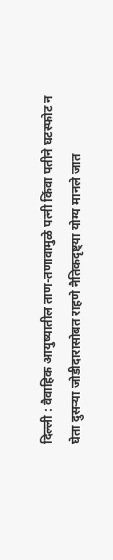दिल्ली : वैवाहिक आयुष्यातील ताण-तणावामुळे पत्नी किंवा पतीने घटस्फोट न घेता दुसऱ्या जोडीदारासोबत राहणे नैतिकदृष्ट्या योग्य मानले जात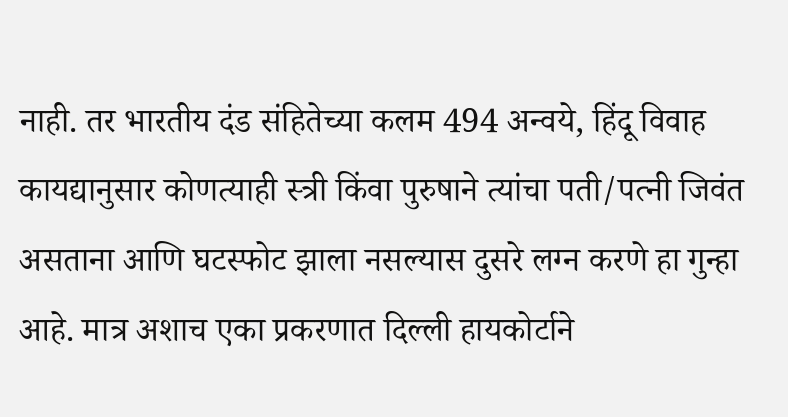नाही. तर भारतीय दंड संहितेच्या कलम 494 अन्वये, हिंदू विवाह कायद्यानुसार कोणत्याही स्त्री किंवा पुरुषाने त्यांचा पती/पत्नी जिवंत असताना आणि घटस्फोट झाला नसल्यास दुसरे लग्न करणे हा गुन्हा आहे. मात्र अशाच एका प्रकरणात दिल्ली हायकोर्टाने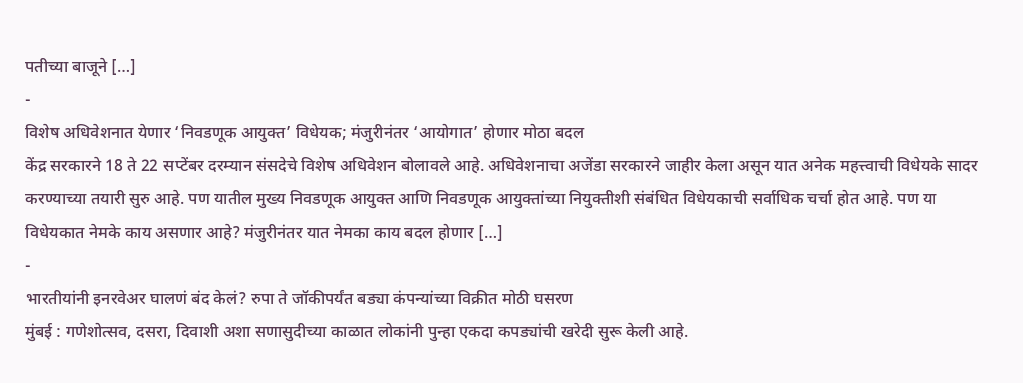पतीच्या बाजूने […]
-
विशेष अधिवेशनात येणार ‘निवडणूक आयुक्त’ विधेयक; मंजुरीनंतर ‘आयोगात’ होणार मोठा बदल
केंद्र सरकारने 18 ते 22 सप्टेंबर दरम्यान संसदेचे विशेष अधिवेशन बोलावले आहे. अधिवेशनाचा अजेंडा सरकारने जाहीर केला असून यात अनेक महत्त्वाची विधेयके सादर करण्याच्या तयारी सुरु आहे. पण यातील मुख्य निवडणूक आयुक्त आणि निवडणूक आयुक्तांच्या नियुक्तीशी संबंधित विधेयकाची सर्वाधिक चर्चा होत आहे. पण या विधेयकात नेमके काय असणार आहे? मंजुरीनंतर यात नेमका काय बदल होणार […]
-
भारतीयांनी इनरवेअर घालणं बंद केलं? रुपा ते जॉकीपर्यंत बड्या कंपन्यांच्या विक्रीत मोठी घसरण
मुंबई : गणेशोत्सव, दसरा, दिवाशी अशा सणासुदीच्या काळात लोकांनी पुन्हा एकदा कपड्यांची खरेदी सुरू केली आहे.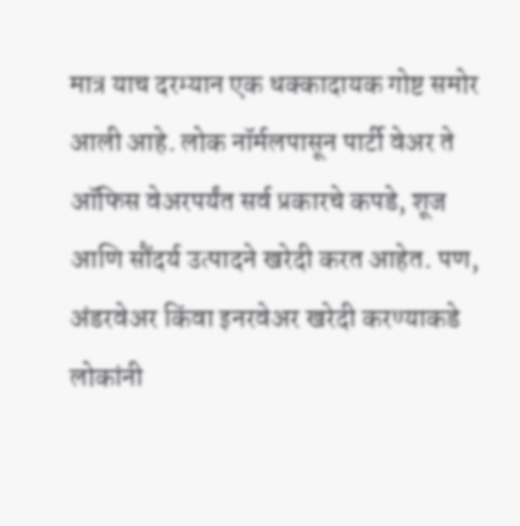मात्र याच दरम्यान एक धक्कादायक गोष्ट समोर आली आहे. लोक नॉर्मलपासून पार्टी वेअर ते ऑफिस वेअरपर्यंत सर्व प्रकारचे कपडे, शूज आणि सौंदर्य उत्पादने खरेदी करत आहेत. पण, अंडरवेअर किंवा इनरवेअर खरेदी करण्याकडे लोकांनी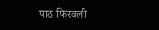पाठ फिरवली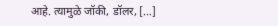आहे. त्यामुळे जॉकी, डॉलर, […]